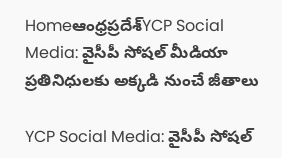Homeఆంధ్రప్రదేశ్‌YCP Social Media: వైసీపీ సోషల్ మీడియా ప్రతినిధులకు అక్కడి నుంచే జీతాలు

YCP Social Media: వైసీపీ సోషల్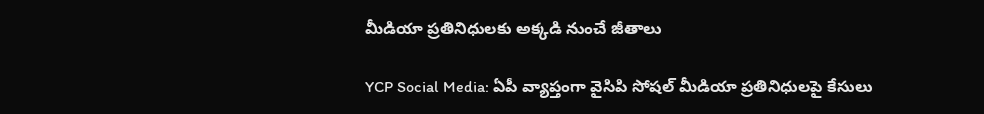మీడియా ప్రతినిధులకు అక్కడి నుంచే జీతాలు

YCP Social Media: ఏపీ వ్యాప్తంగా వైసిపి సోషల్ మీడియా ప్రతినిధులపై కేసులు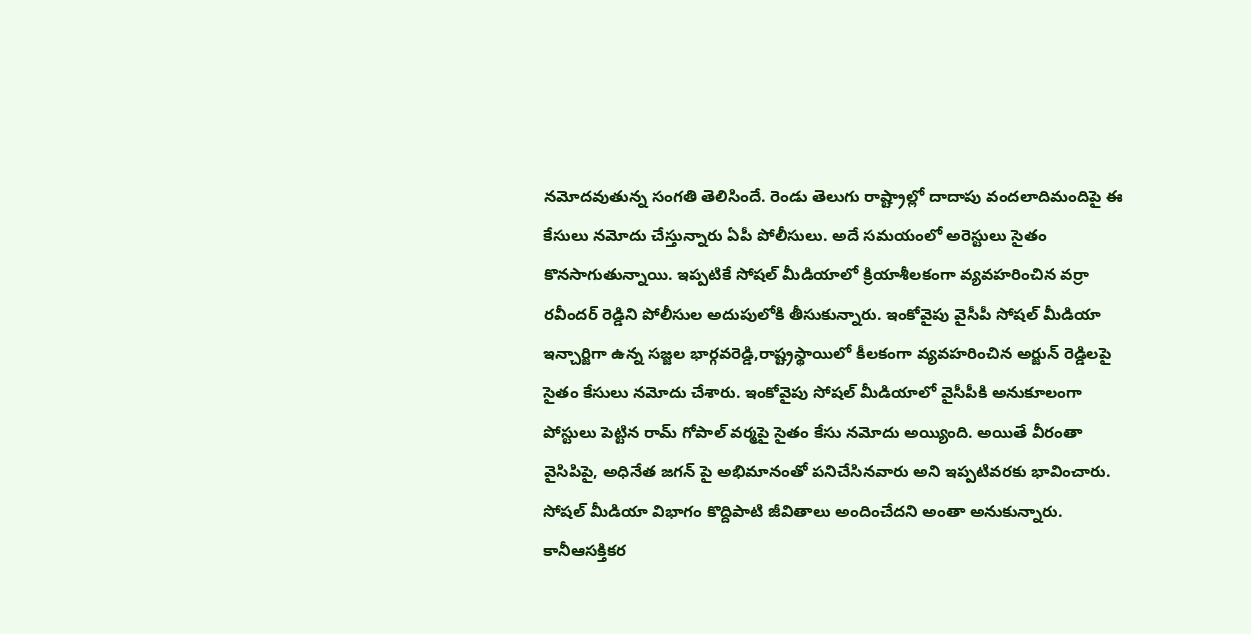నమోదవుతున్న సంగతి తెలిసిందే. రెండు తెలుగు రాష్ట్రాల్లో దాదాపు వందలాదిమందిపై ఈ కేసులు నమోదు చేస్తున్నారు ఏపీ పోలీసులు. అదే సమయంలో అరెస్టులు సైతం కొనసాగుతున్నాయి. ఇప్పటికే సోషల్ మీడియాలో క్రియాశీలకంగా వ్యవహరించిన వర్రా రవీందర్ రెడ్డిని పోలీసుల అదుపులోకి తీసుకున్నారు. ఇంకోవైపు వైసీపీ సోషల్ మీడియా ఇన్చార్జిగా ఉన్న సజ్జల భార్గవరెడ్డి,రాష్ట్రస్థాయిలో కీలకంగా వ్యవహరించిన అర్జున్ రెడ్డిలపై సైతం కేసులు నమోదు చేశారు. ఇంకోవైపు సోషల్ మీడియాలో వైసీపీకి అనుకూలంగా పోస్టులు పెట్టిన రామ్ గోపాల్ వర్మపై సైతం కేసు నమోదు అయ్యింది. అయితే వీరంతా వైసిపిపై, అధినేత జగన్ పై అభిమానంతో పనిచేసినవారు అని ఇప్పటివరకు భావించారు. సోషల్ మీడియా విభాగం కొద్దిపాటి జీవితాలు అందించేదని అంతా అనుకున్నారు. కానీఆసక్తికర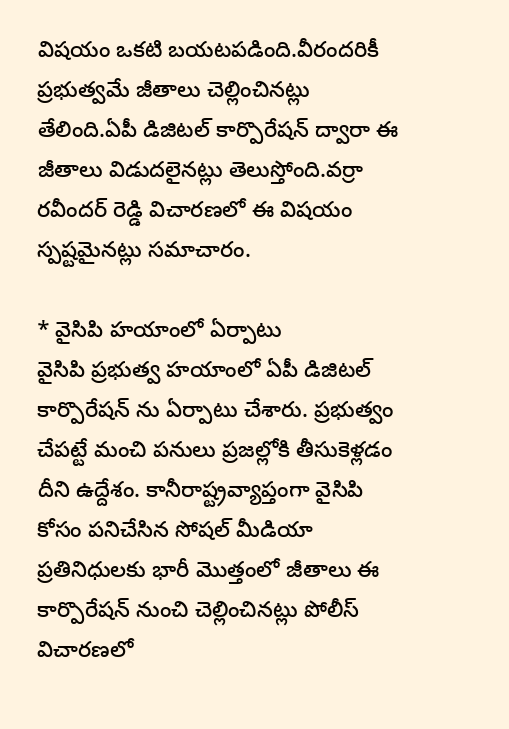విషయం ఒకటి బయటపడింది.వీరందరికీ ప్రభుత్వమే జీతాలు చెల్లించినట్లు తేలింది.ఏపీ డిజిటల్ కార్పొరేషన్ ద్వారా ఈ జీతాలు విడుదలైనట్లు తెలుస్తోంది.వర్రా రవీందర్ రెడ్డి విచారణలో ఈ విషయం స్పష్టమైనట్లు సమాచారం.

* వైసిపి హయాంలో ఏర్పాటు
వైసిపి ప్రభుత్వ హయాంలో ఏపీ డిజిటల్ కార్పొరేషన్ ను ఏర్పాటు చేశారు. ప్రభుత్వం చేపట్టే మంచి పనులు ప్రజల్లోకి తీసుకెళ్లడం దీని ఉద్దేశం. కానీరాష్ట్రవ్యాప్తంగా వైసిపి కోసం పనిచేసిన సోషల్ మీడియా ప్రతినిధులకు భారీ మొత్తంలో జీతాలు ఈ కార్పొరేషన్ నుంచి చెల్లించినట్లు పోలీస్ విచారణలో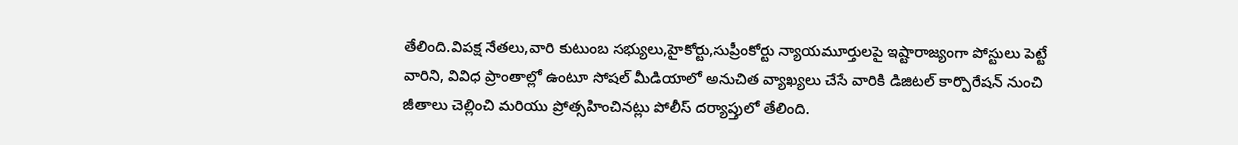తేలింది.విపక్ష నేతలు,వారి కుటుంబ సభ్యులు,హైకోర్టు,సుప్రీంకోర్టు న్యాయమూర్తులపై ఇష్టారాజ్యంగా పోస్టులు పెట్టే వారిని, వివిధ ప్రాంతాల్లో ఉంటూ సోషల్ మీడియాలో అనుచిత వ్యాఖ్యలు చేసే వారికి డిజిటల్ కార్పొరేషన్ నుంచి జీతాలు చెల్లించి మరియు ప్రోత్సహించినట్లు పోలీస్ దర్యాప్తులో తేలింది.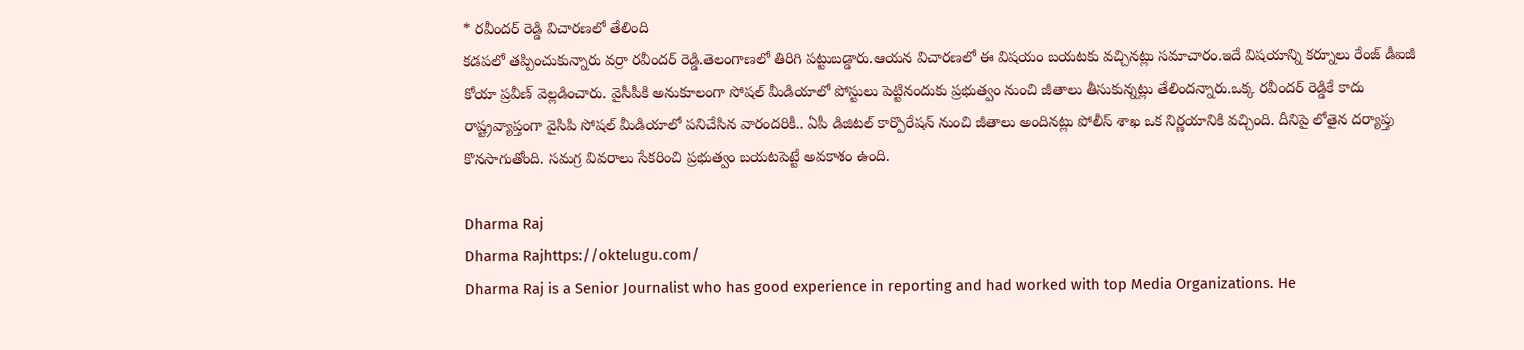* రవీందర్ రెడ్డి విచారణలో తేలింది
కడపలో తప్పించుకున్నారు వర్రా రవీందర్ రెడ్డి.తెలంగాణలో తిరిగి పట్టుబడ్డారు.ఆయన విచారణలో ఈ విషయం బయటకు వచ్చినట్లు సమాచారం.ఇదే విషయాన్ని కర్నూలు రేంజ్ డీఐజీ కోయా ప్రవీణ్ వెల్లడించారు. వైసీపీకి అనుకూలంగా సోషల్ మీడియాలో పోస్టులు పెట్టినందుకు ప్రభుత్వం నుంచి జీతాలు తీసుకున్నట్లు తేలిందన్నారు.ఒక్క రవీందర్ రెడ్డికే కాదు రాష్ట్రవ్యాప్తంగా వైసిపి సోషల్ మీడియాలో పనిచేసిన వారందరికీ.. ఏపీ డిజిటల్ కార్పొరేషన్ నుంచి జీతాలు అందినట్లు పోలీస్ శాఖ ఒక నిర్ణయానికి వచ్చింది. దీనిపై లోతైన దర్యాప్తు కొనసాగుతోంది. సమగ్ర వివరాలు సేకరించి ప్రభుత్వం బయటపెట్టే అవకాశం ఉంది.

Dharma Raj
Dharma Rajhttps://oktelugu.com/
Dharma Raj is a Senior Journalist who has good experience in reporting and had worked with top Media Organizations. He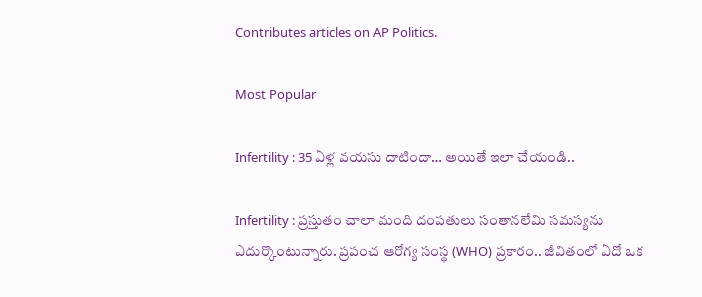Contributes articles on AP Politics.

Most Popular

Infertility : 35 ఏళ్ల వయసు దాటిందా… అయితే ఇలా చేయండి..

Infertility : ప్రస్తుతం చాలా మంది దంపతులు సంతానలేమి సమస్యను ఎదుర్కొంటున్నారు. ప్రపంచ ఆరోగ్య సంస్థ (WHO) ప్రకారం.. జీవితంలో ఏదో ఒక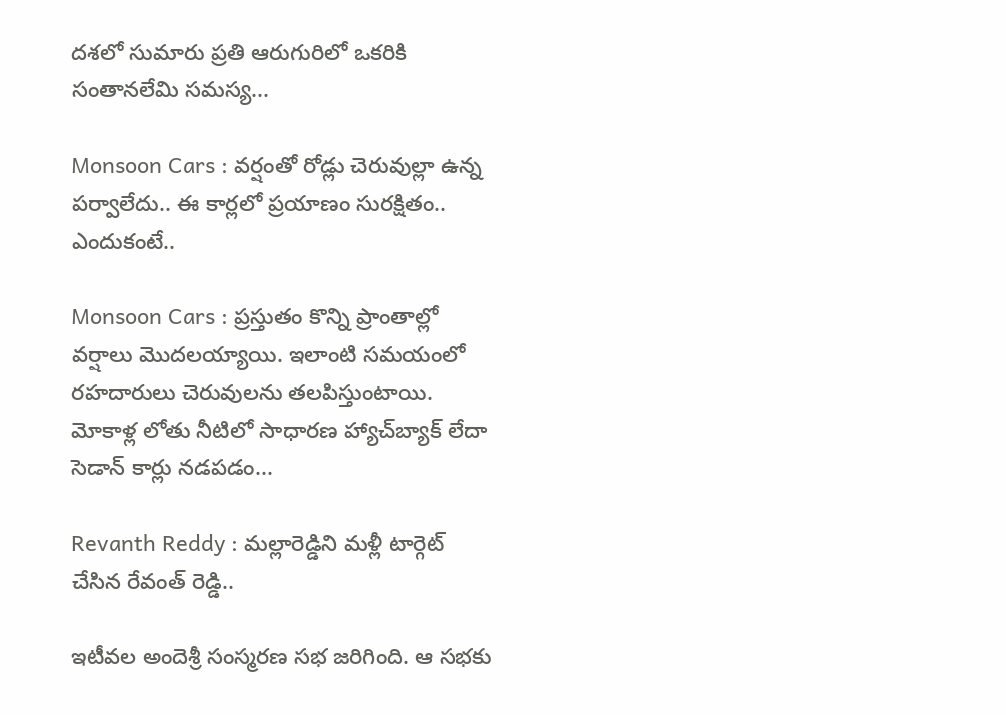దశలో సుమారు ప్రతి ఆరుగురిలో ఒకరికి సంతానలేమి సమస్య...

Monsoon Cars : వర్షంతో రోడ్లు చెరువుల్లా ఉన్న పర్వాలేదు.. ఈ కార్లలో ప్రయాణం సురక్షితం.. ఎందుకంటే..

Monsoon Cars : ప్రస్తుతం కొన్ని ప్రాంతాల్లో వర్షాలు మొదలయ్యాయి. ఇలాంటి సమయంలో రహదారులు చెరువులను తలపిస్తుంటాయి. మోకాళ్ల లోతు నీటిలో సాధారణ హ్యాచ్‌బ్యాక్ లేదా సెడాన్ కార్లు నడపడం...

Revanth Reddy : మల్లారెడ్డిని మళ్లీ టార్గెట్ చేసిన రేవంత్ రెడ్డి..

ఇటీవల అందెశ్రీ సంస్మరణ సభ జరిగింది. ఆ సభకు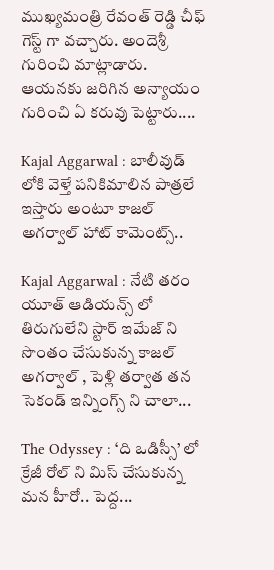ముఖ్యమంత్రి రేవంత్ రెడ్డి చీఫ్ గెస్ట్ గా వచ్చారు. అందెశ్రీ గురించి మాట్లాడారు. ఆయనకు జరిగిన అన్యాయం గురించి ఏ కరువు పెట్టారు....

Kajal Aggarwal : బాలీవుడ్ లోకి వెళ్తే పనికిమాలిన పాత్రలే ఇస్తారు అంటూ కాజల్ అగర్వాల్ హాట్ కామెంట్స్..

Kajal Aggarwal : నేటి తరం యూత్ ఆడియన్స్ లో తిరుగులేని స్టార్ ఇమేజ్ ని సొంతం చేసుకున్న కాజల్ అగర్వాల్ , పెళ్లి తర్వాత తన సెకండ్ ఇన్నింగ్స్ ని చాలా...

The Odyssey : ‘ది ఒడిస్సీ’ లో క్రేజీ రోల్ ని మిస్ చేసుకున్న మన హీరో.. పెద్ద...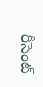రీసెంట్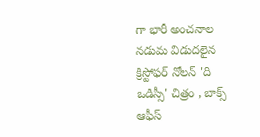గా భారీ అంచనాల నడుమ విడుదలైన క్రిస్టోఫర్ నోలన్ 'ది ఒడిస్సీ' చిత్రం , బాక్స్ ఆఫీస్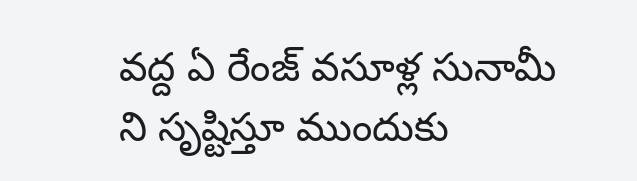వద్ద ఏ రేంజ్ వసూళ్ల సునామీ ని సృష్టిస్తూ ముందుకు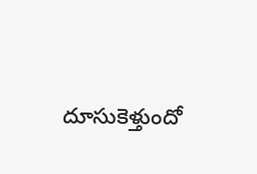దూసుకెళ్తుందో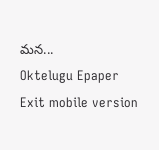మన...
Oktelugu Epaper
Exit mobile version